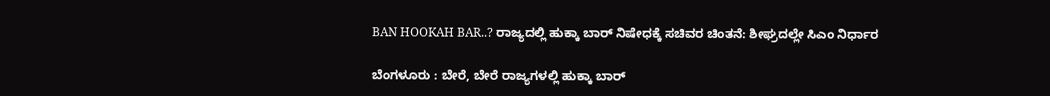BAN HOOKAH BAR..? ರಾಜ್ಯದಲ್ಲಿ ಹುಕ್ಕಾ ಬಾರ್ ನಿಷೇಧಕ್ಕೆ ಸಚಿವರ ಚಿಂತನೆ: ಶೀಘ್ರದಲ್ಲೇ ಸಿಎಂ ನಿರ್ಧಾರ

ಬೆಂಗಳೂರು : ಬೇರೆ, ಬೇರೆ ರಾಜ್ಯಗಳಲ್ಲಿ ಹುಕ್ಕಾ ಬಾರ್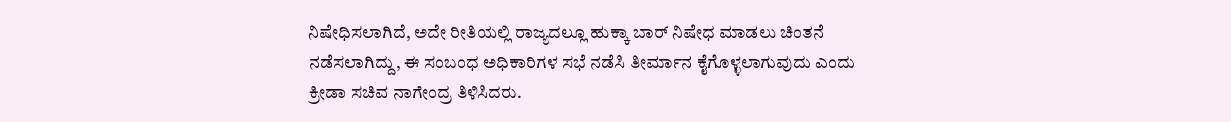ನಿಷೇಧಿಸಲಾಗಿದೆ, ಅದೇ ರೀತಿಯಲ್ಲಿ ರಾಜ್ಯದಲ್ಲೂ ಹುಕ್ಕಾ ಬಾರ್ ನಿಷೇಧ ಮಾಡಲು ಚಿಂತನೆ ನಡೆಸಲಾಗಿದ್ದು, ಈ ಸಂಬಂಧ ಅಧಿಕಾರಿಗಳ ಸಭೆ ನಡೆಸಿ ತೀರ್ಮಾನ ಕೈಗೊಳ್ಳಲಾಗುವುದು ಎಂದು ಕ್ರೀಡಾ ಸಚಿವ ನಾಗೇಂದ್ರ ತಿಳಿಸಿದರು.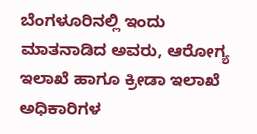ಬೆಂಗಳೂರಿನಲ್ಲಿ ಇಂದು ಮಾತನಾಡಿದ ಅವರು, ಆರೋಗ್ಯ ಇಲಾಖೆ ಹಾಗೂ ಕ್ರೀಡಾ ಇಲಾಖೆ ಅಧಿಕಾರಿಗಳ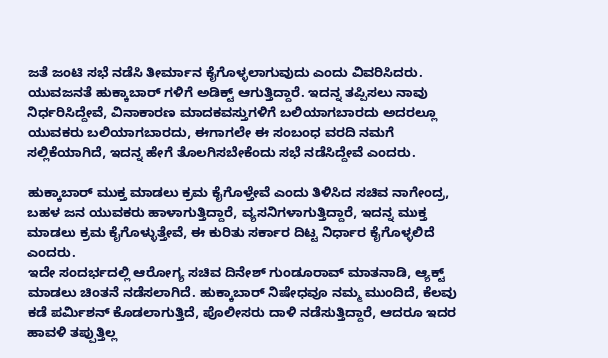ಜತೆ ಜಂಟಿ ಸಭೆ ನಡೆಸಿ ತೀರ್ಮಾನ ಕೈಗೊಳ್ಳಲಾಗುವುದು ಎಂದು ವಿವರಿಸಿದರು.
ಯುವಜನತೆ ಹುಕ್ಕಾಬಾರ್ ಗಳಿಗೆ ಅಡಿಕ್ಟ್ ಆಗುತ್ತಿದ್ದಾರೆ. ಇದನ್ನ ತಪ್ಪಿಸಲು ನಾವು ನಿರ್ಧರಿಸಿದ್ದೇವೆ, ವಿನಾಕಾರಣ ಮಾದಕವಸ್ತುಗಳಿಗೆ ಬಲಿಯಾಗಬಾರದು ಅದರಲ್ಲೂ ಯುವಕರು ಬಲಿಯಾಗಬಾರದು, ಈಗಾಗಲೇ ಈ ಸಂಬಂಧ ವರದಿ ನಮಗೆ ಸಲ್ಲಿಕೆಯಾಗಿದೆ, ಇದನ್ನ ಹೇಗೆ ತೊಲಗಿಸಬೇಕೆಂದು ಸಭೆ ನಡೆಸಿದ್ದೇವೆ ಎಂದರು.

ಹುಕ್ಕಾಬಾರ್ ಮುಕ್ತ ಮಾಡಲು ಕ್ರಮ ಕೈಗೊಳ್ತೇವೆ ಎಂದು ತಿಳಿಸಿದ ಸಚಿವ ನಾಗೇಂದ್ರ, ಬಹಳ ಜನ ಯುವಕರು ಹಾಳಾಗುತ್ತಿದ್ದಾರೆ, ವ್ಯಸನಿಗಳಾಗುತ್ತಿದ್ದಾರೆ, ಇದನ್ನ ಮುಕ್ತ ಮಾಡಲು ಕ್ರಮ ಕೈಗೊಳ್ಳುತ್ತೇವೆ, ಈ ಕುರಿತು ಸರ್ಕಾರ ದಿಟ್ಟ ನಿರ್ಧಾರ ಕೈಗೊಳ್ಳಲಿದೆ ಎಂದರು.
ಇದೇ ಸಂದರ್ಭದಲ್ಲಿ ಆರೋಗ್ಯ ಸಚಿವ ದಿನೇಶ್ ಗುಂಡೂರಾವ್ ಮಾತನಾಡಿ, ಆ್ಯಕ್ಟ್ ಮಾಡಲು ಚಿಂತನೆ ನಡೆಸಲಾಗಿದೆ. ಹುಕ್ಕಾಬಾರ್ ನಿಷೇಧವೂ ನಮ್ಮ ಮುಂದಿದೆ, ಕೆಲವು ಕಡೆ ಪರ್ಮಿಶನ್ ಕೊಡಲಾಗುತ್ತಿದೆ, ಪೊಲೀಸರು ದಾಳಿ ನಡೆಸುತ್ತಿದ್ದಾರೆ, ಆದರೂ ಇದರ ಹಾವಳಿ ತಪ್ಪುತ್ತಿಲ್ಲ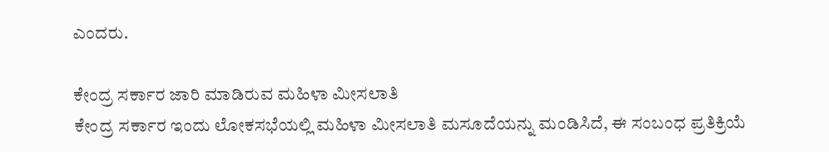ಎಂದರು.

ಕೇಂದ್ರ ಸರ್ಕಾರ ಜಾರಿ ಮಾಡಿರುವ ಮಹಿಳಾ ಮೀಸಲಾತಿ
ಕೇಂದ್ರ ಸರ್ಕಾರ ಇಂದು ಲೋಕಸಭೆಯಲ್ಲಿ ಮಹಿಳಾ ಮೀಸಲಾತಿ ಮಸೂದೆಯನ್ನು ಮಂಡಿಸಿದೆ, ಈ ಸಂಬಂಧ ಪ್ರತಿಕ್ರಿಯೆ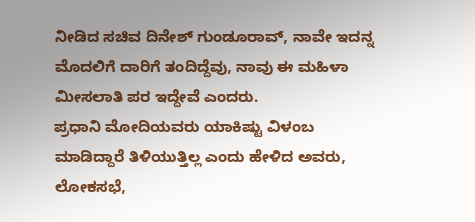ನೀಡಿದ ಸಚಿವ ದಿನೇಶ್ ಗುಂಡೂರಾವ್, ನಾವೇ ಇದನ್ನ ಮೊದಲಿಗೆ ದಾರಿಗೆ ತಂದಿದ್ದೆವು, ನಾವು ಈ ಮಹಿಳಾ ಮೀಸಲಾತಿ ಪರ ಇದ್ದೇವೆ ಎಂದರು.
ಪ್ರಧಾನಿ ಮೋದಿಯವರು ಯಾಕಿಷ್ಟು ವಿಳಂಬ ಮಾಡಿದ್ದಾರೆ ತಿಳಿಯುತ್ತಿಲ್ಲ ಎಂದು ಹೇಳಿದ ಅವರು, ಲೋಕಸಭೆ,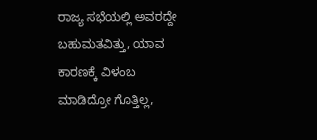ರಾಜ್ಯ ಸಭೆಯಲ್ಲಿ ಅವರದ್ದೇ ಬಹುಮತವಿತ್ತು, ಯಾವ ಕಾರಣಕ್ಕೆ ವಿಳಂಬ ಮಾಡಿದ್ರೋ ‌ಗೊತ್ತಿಲ್ಲ,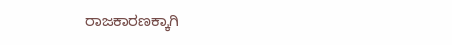ರಾಜಕಾರಣಕ್ಕಾಗಿ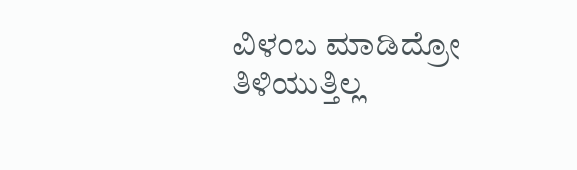ವಿಳಂಬ ಮಾಡಿದ್ರೋ ತಿಳಿಯುತ್ತಿಲ್ಲ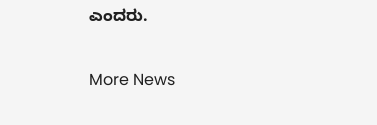ಎಂದರು.

More News